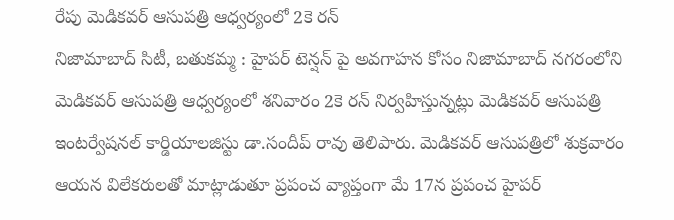రేపు మెడికవర్ ఆసుపత్రి ఆధ్వర్యంలో 2కె రన్
నిజామాబాద్ సిటీ, బతుకమ్మ : హైపర్ టెన్షన్ పై అవగాహన కోసం నిజామాబాద్ నగరంలోని మెడికవర్ ఆసుపత్రి ఆధ్వర్యంలో శనివారం 2కె రన్ నిర్వహిస్తున్నట్లు మెడికవర్ ఆసుపత్రి ఇంటర్వేషనల్ కార్డియాలజిస్టు డా.సందీప్ రావు తెలిపారు. మెడికవర్ ఆసుపత్రిలో శుక్రవారం ఆయన విలేకరులతో మాట్లాడుతూ ప్రపంచ వ్యాప్తంగా మే 17న ప్రపంచ హైపర్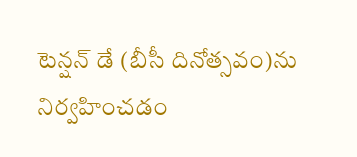టెన్షన్ డే (బీసీ దినోత్సవం)ను నిర్వహించడం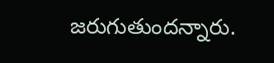జరుగుతుందన్నారు.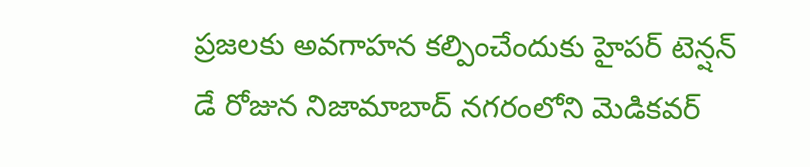ప్రజలకు అవగాహన కల్పించేందుకు హైపర్ టెన్షన్ డే రోజున నిజామాబాద్ నగరంలోని మెడికవర్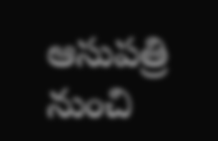ఆసుపత్రి నుంచి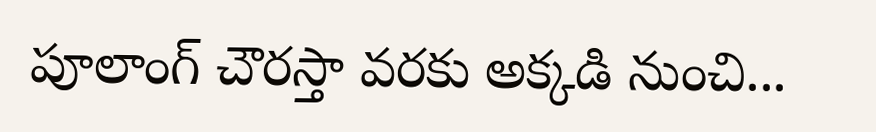పూలాంగ్ చౌరస్తా వరకు అక్కడి నుంచి...